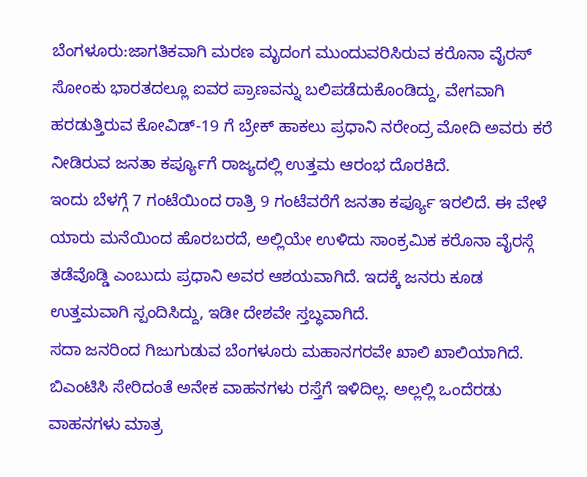ಬೆಂಗಳೂರು:ಜಾಗತಿಕವಾಗಿ ಮರಣ ಮೃದಂಗ ಮುಂದುವರಿಸಿರುವ ಕರೊನಾ ವೈರಸ್ ಸೋಂಕು ಭಾರತದಲ್ಲೂ ಐವರ ಪ್ರಾಣವನ್ನು ಬಲಿಪಡೆದುಕೊಂಡಿದ್ದು, ವೇಗವಾಗಿ ಹರಡುತ್ತಿರುವ ಕೋವಿಡ್-19 ಗೆ ಬ್ರೇಕ್ ಹಾಕಲು ಪ್ರಧಾನಿ ನರೇಂದ್ರ ಮೋದಿ ಅವರು ಕರೆ ನೀಡಿರುವ ಜನತಾ ಕರ್ಪ್ಯೂಗೆ ರಾಜ್ಯದಲ್ಲಿ ಉತ್ತಮ ಆರಂಭ ದೊರಕಿದೆ.
ಇಂದು ಬೆಳಗ್ಗೆ 7 ಗಂಟೆಯಿಂದ ರಾತ್ರಿ 9 ಗಂಟೆವರೆಗೆ ಜನತಾ ಕರ್ಪ್ಯೂ ಇರಲಿದೆ. ಈ ವೇಳೆ ಯಾರು ಮನೆಯಿಂದ ಹೊರಬರದೆ, ಅಲ್ಲಿಯೇ ಉಳಿದು ಸಾಂಕ್ರಮಿಕ ಕರೊನಾ ವೈರಸ್ಗೆ ತಡೆವೊಡ್ಡಿ ಎಂಬುದು ಪ್ರಧಾನಿ ಅವರ ಆಶಯವಾಗಿದೆ. ಇದಕ್ಕೆ ಜನರು ಕೂಡ ಉತ್ತಮವಾಗಿ ಸ್ಪಂದಿಸಿದ್ದು, ಇಡೀ ದೇಶವೇ ಸ್ತಬ್ಧವಾಗಿದೆ.
ಸದಾ ಜನರಿಂದ ಗಿಜುಗುಡುವ ಬೆಂಗಳೂರು ಮಹಾನಗರವೇ ಖಾಲಿ ಖಾಲಿಯಾಗಿದೆ. ಬಿಎಂಟಿಸಿ ಸೇರಿದಂತೆ ಅನೇಕ ವಾಹನಗಳು ರಸ್ತೆಗೆ ಇಳಿದಿಲ್ಲ. ಅಲ್ಲಲ್ಲಿ ಒಂದೆರಡು ವಾಹನಗಳು ಮಾತ್ರ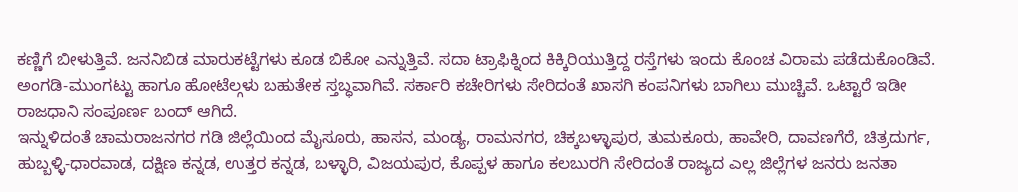ಕಣ್ಣಿಗೆ ಬೀಳುತ್ತಿವೆ. ಜನನಿಬಿಡ ಮಾರುಕಟ್ಟೆಗಳು ಕೂಡ ಬಿಕೋ ಎನ್ನುತ್ತಿವೆ. ಸದಾ ಟ್ರಾಫಿಕ್ನಿಂದ ಕಿಕ್ಕಿರಿಯುತ್ತಿದ್ದ ರಸ್ತೆಗಳು ಇಂದು ಕೊಂಚ ವಿರಾಮ ಪಡೆದುಕೊಂಡಿವೆ. ಅಂಗಡಿ-ಮುಂಗಟ್ಟು ಹಾಗೂ ಹೋಟೆಲ್ಗಳು ಬಹುತೇಕ ಸ್ತಬ್ಧವಾಗಿವೆ. ಸರ್ಕಾರಿ ಕಚೇರಿಗಳು ಸೇರಿದಂತೆ ಖಾಸಗಿ ಕಂಪನಿಗಳು ಬಾಗಿಲು ಮುಚ್ಚಿವೆ. ಒಟ್ಟಾರೆ ಇಡೀ ರಾಜಧಾನಿ ಸಂಪೂರ್ಣ ಬಂದ್ ಆಗಿದೆ.
ಇನ್ನುಳಿದಂತೆ ಚಾಮರಾಜನಗರ ಗಡಿ ಜಿಲ್ಲೆಯಿಂದ ಮೈಸೂರು, ಹಾಸನ, ಮಂಡ್ಯ, ರಾಮನಗರ, ಚಿಕ್ಕಬಳ್ಳಾಪುರ, ತುಮಕೂರು, ಹಾವೇರಿ, ದಾವಣಗೆರೆ, ಚಿತ್ರದುರ್ಗ, ಹುಬ್ಬಳ್ಳಿ-ಧಾರವಾಡ, ದಕ್ಷಿಣ ಕನ್ನಡ, ಉತ್ತರ ಕನ್ನಡ, ಬಳ್ಳಾರಿ, ವಿಜಯಪುರ, ಕೊಪ್ಪಳ ಹಾಗೂ ಕಲಬುರಗಿ ಸೇರಿದಂತೆ ರಾಜ್ಯದ ಎಲ್ಲ ಜಿಲ್ಲೆಗಳ ಜನರು ಜನತಾ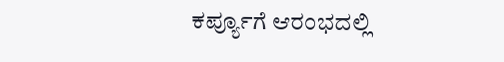ಕರ್ಪ್ಯೂಗೆ ಆರಂಭದಲ್ಲಿ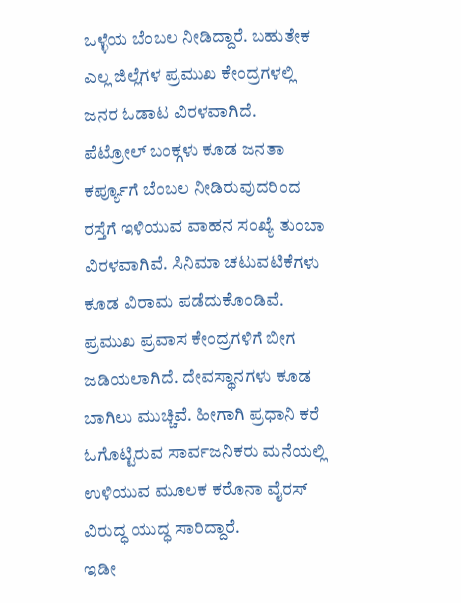ಒಳ್ಳೆಯ ಬೆಂಬಲ ನೀಡಿದ್ದಾರೆ. ಬಹುತೇಕ ಎಲ್ಲ ಜಿಲ್ಲೆಗಳ ಪ್ರಮುಖ ಕೇಂದ್ರಗಳಲ್ಲಿ ಜನರ ಓಡಾಟ ವಿರಳವಾಗಿದೆ.
ಪೆಟ್ರೋಲ್ ಬಂಕ್ಗಳು ಕೂಡ ಜನತಾ ಕರ್ಪ್ಯೂಗೆ ಬೆಂಬಲ ನೀಡಿರುವುದರಿಂದ ರಸ್ತೆಗೆ ಇಳಿಯುವ ವಾಹನ ಸಂಖ್ಯೆ ತುಂಬಾ ವಿರಳವಾಗಿವೆ. ಸಿನಿಮಾ ಚಟುವಟಿಕೆಗಳು ಕೂಡ ವಿರಾಮ ಪಡೆದುಕೊಂಡಿವೆ. ಪ್ರಮುಖ ಪ್ರವಾಸ ಕೇಂದ್ರಗಳಿಗೆ ಬೀಗ ಜಡಿಯಲಾಗಿದೆ. ದೇವಸ್ಥಾನಗಳು ಕೂಡ ಬಾಗಿಲು ಮುಚ್ಚಿವೆ. ಹೀಗಾಗಿ ಪ್ರಧಾನಿ ಕರೆ ಓಗೊಟ್ಟಿರುವ ಸಾರ್ವಜನಿಕರು ಮನೆಯಲ್ಲಿ ಉಳಿಯುವ ಮೂಲಕ ಕರೊನಾ ವೈರಸ್ ವಿರುದ್ಧ ಯುದ್ಧ ಸಾರಿದ್ದಾರೆ.
ಇಡೀ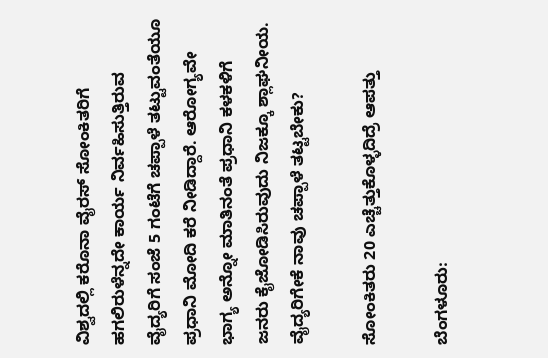ವಿಶ್ವದಲ್ಲಿ ಕರೊನಾ ವೈರಸ್ ಸೋಂಕಿತರಿಗೆ ಹಗಲಿರುಳೆನ್ನದೇ ಕಾರ್ಯ ನಿರ್ವಹಿಸುತ್ತಿರುವ ವೈದ್ಯರಿಗೆ ಸಂಜೆ 5 ಗಂಟೆಗೆ ಚಪ್ಪಾಳೆ ತಟ್ಟುವಂತೆಯೂ ಪ್ರಧಾನಿ ಮೋದಿ ಕರೆ ನೀಡಿದ್ದಾರೆ. ಆರೋಗ್ಯವೇ ಭಾಗ್ಯ ಅನ್ನೋ ಮಾತಿನಂತೆ ಪ್ರಧಾನಿ ಕಳಕಳಿಗೆ ಜನರು ಕೈಜೋಡಿಸಿರುವುದು ನಿಜಕ್ಕೂ ಶ್ಲಾಘನೀಯ.
ವೈದ್ಯರಿಗೇಕೆ ನಾವು ಚಪ್ಪಾಳೆ ತಟ್ಟಬೇಕು?

ಸೋಂಕಿತರು 20 ಎಚ್ಚೆತ್ತುಕೊಳ್ಳದಿದ್ರೆ ಆಪತ್ತು

ಬೆಂಗಳೂರು: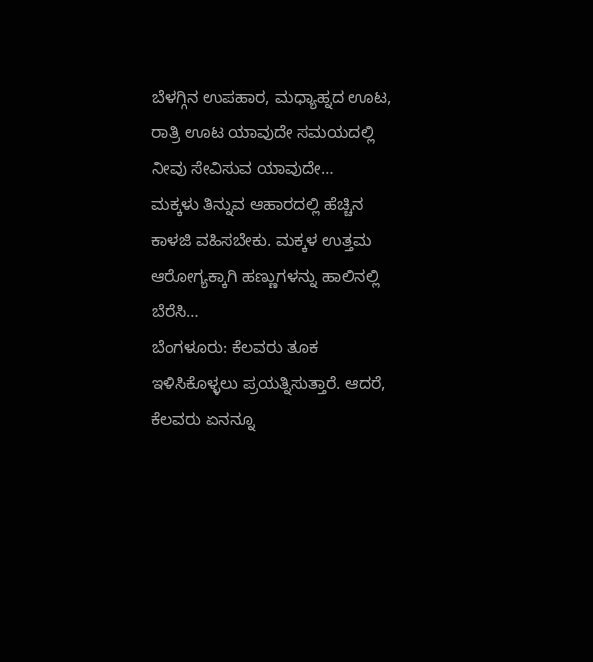ಬೆಳಗ್ಗಿನ ಉಪಹಾರ, ಮಧ್ಯಾಹ್ನದ ಊಟ, ರಾತ್ರಿ ಊಟ ಯಾವುದೇ ಸಮಯದಲ್ಲಿ ನೀವು ಸೇವಿಸುವ ಯಾವುದೇ…
ಮಕ್ಕಳು ತಿನ್ನುವ ಆಹಾರದಲ್ಲಿ ಹೆಚ್ಚಿನ ಕಾಳಜಿ ವಹಿಸಬೇಕು. ಮಕ್ಕಳ ಉತ್ತಮ ಆರೋಗ್ಯಕ್ಕಾಗಿ ಹಣ್ಣುಗಳನ್ನು ಹಾಲಿನಲ್ಲಿ ಬೆರೆಸಿ…
ಬೆಂಗಳೂರು: ಕೆಲವರು ತೂಕ ಇಳಿಸಿಕೊಳ್ಳಲು ಪ್ರಯತ್ನಿಸುತ್ತಾರೆ. ಆದರೆ, ಕೆಲವರು ಏನನ್ನೂ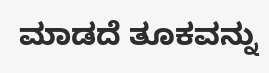ಮಾಡದೆ ತೂಕವನ್ನು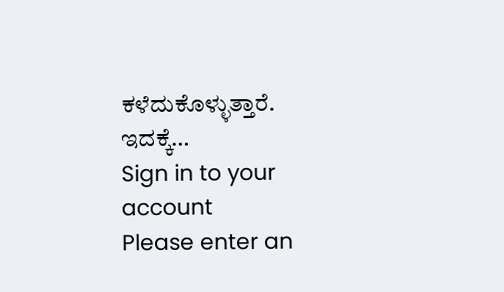ಕಳೆದುಕೊಳ್ಳುತ್ತಾರೆ. ಇದಕ್ಕೆ…
Sign in to your account
Please enter an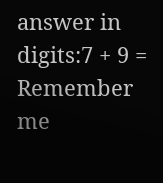answer in digits:7 + 9 =
Remember me